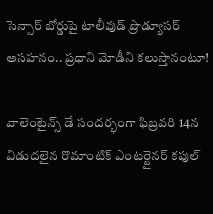సెన్సార్ బోర్డుపై టాలీవుడ్ ప్రొడ్యూసర్ అసహనం.. ప్రధాని మోడీని కలుస్తానంటూ!

వాలెంటైన్స్ డే సందర్భంగా ఫిబ్రవరి 14న విడుదలైన రొమాంటిక్ ఎంటర్టైనర్ కపుల్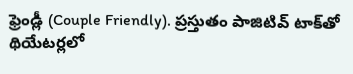ఫ్రెండ్లీ (Couple Friendly). ప్రస్తుతం పాజిటివ్ టాక్‌తో థియేటర్లలో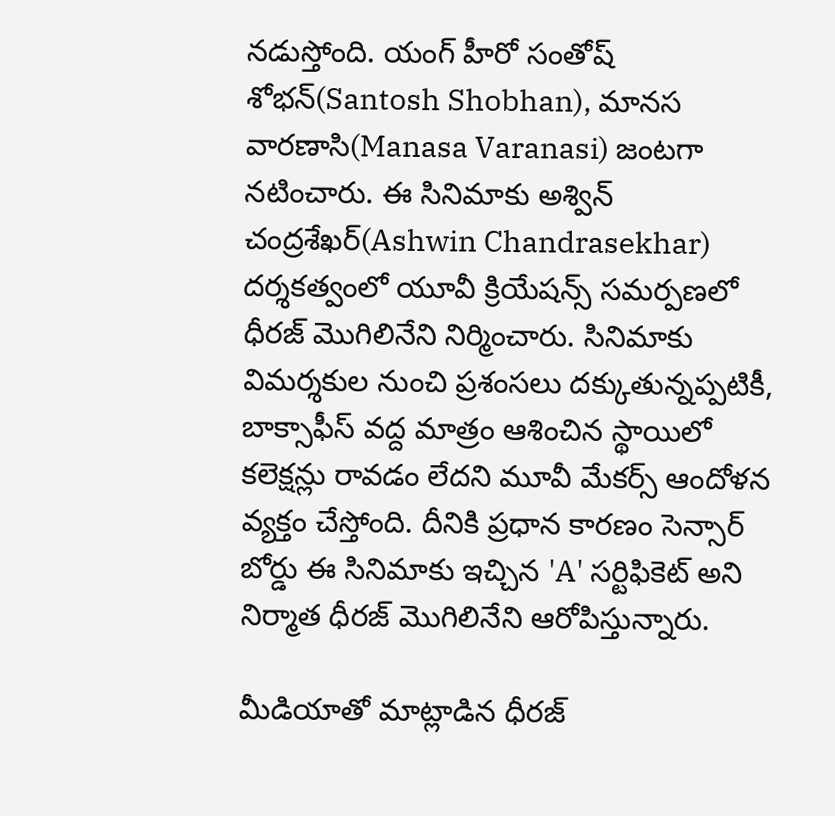నడుస్తోంది. యంగ్ హీరో సంతోష్ శోభన్(Santosh Shobhan), మానస వారణాసి(Manasa Varanasi) జంటగా నటించారు. ఈ సినిమాకు అశ్విన్ చంద్రశేఖర్(Ashwin Chandrasekhar) దర్శకత్వంలో యూవీ క్రియేషన్స్ సమర్పణలో ధీరజ్ మొగిలినేని నిర్మించారు. సినిమాకు విమర్శకుల నుంచి ప్రశంసలు దక్కుతున్నప్పటికీ, బాక్సాఫీస్ వద్ద మాత్రం ఆశించిన స్థాయిలో కలెక్షన్లు రావడం లేదని మూవీ మేకర్స్ ఆందోళన వ్యక్తం చేస్తోంది. దీనికి ప్రధాన కారణం సెన్సార్ బోర్డు ఈ సినిమాకు ఇచ్చిన 'A' సర్టిఫికెట్ అని నిర్మాత ధీరజ్ మొగిలినేని ఆరోపిస్తున్నారు.

మీడియాతో మాట్లాడిన ధీరజ్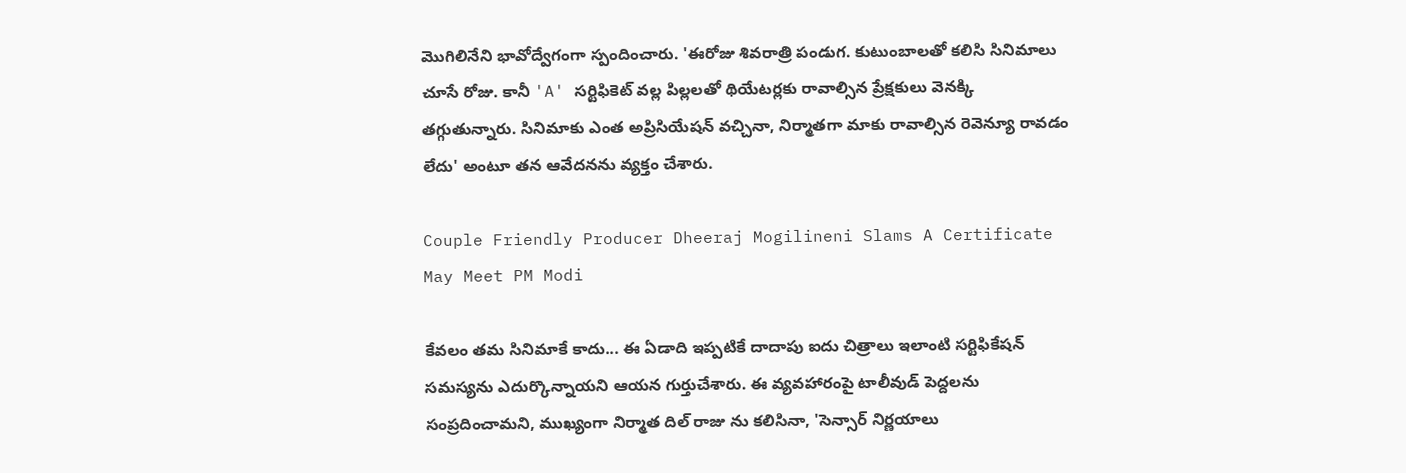మొగిలినేని భావోద్వేగంగా స్పందించారు. 'ఈరోజు శివరాత్రి పండుగ. కుటుంబాలతో కలిసి సినిమాలు చూసే రోజు. కానీ 'A' సర్టిఫికెట్ వల్ల పిల్లలతో థియేటర్లకు రావాల్సిన ప్రేక్షకులు వెనక్కి తగ్గుతున్నారు. సినిమాకు ఎంత అప్రిసియేషన్ వచ్చినా, నిర్మాతగా మాకు రావాల్సిన రెవెన్యూ రావడం లేదు' అంటూ తన ఆవేదనను వ్యక్తం చేశారు.

Couple Friendly Producer Dheeraj Mogilineni Slams A Certificate May Meet PM Modi

కేవలం తమ సినిమాకే కాదు... ఈ ఏడాది ఇప్పటికే దాదాపు ఐదు చిత్రాలు ఇలాంటి సర్టిఫికేషన్ సమస్యను ఎదుర్కొన్నాయని ఆయన గుర్తుచేశారు. ఈ వ్యవహారంపై టాలీవుడ్ పెద్దలను సంప్రదించామని, ముఖ్యంగా నిర్మాత దిల్ రాజు ను కలిసినా, 'సెన్సార్ నిర్ణయాలు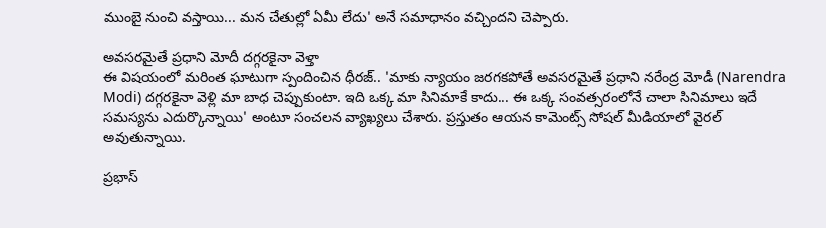ముంబై నుంచి వస్తాయి... మన చేతుల్లో ఏమీ లేదు' అనే సమాధానం వచ్చిందని చెప్పారు.

అవసరమైతే ప్రధాని మోదీ దగ్గరకైనా వెళ్తా
ఈ విషయంలో మరింత ఘాటుగా స్పందించిన ధీరజ్.. 'మాకు న్యాయం జరగకపోతే అవసరమైతే ప్రధాని నరేంద్ర మోడీ (Narendra Modi) దగ్గరకైనా వెళ్లి మా బాధ చెప్పుకుంటా. ఇది ఒక్క మా సినిమాకే కాదు... ఈ ఒక్క సంవత్సరంలోనే చాలా సినిమాలు ఇదే సమస్యను ఎదుర్కొన్నాయి' అంటూ సంచలన వ్యాఖ్యలు చేశారు. ప్రస్తుతం ఆయన కామెంట్స్ సోషల్ మీడియాలో వైరల్ అవుతున్నాయి.

ప్రభాస్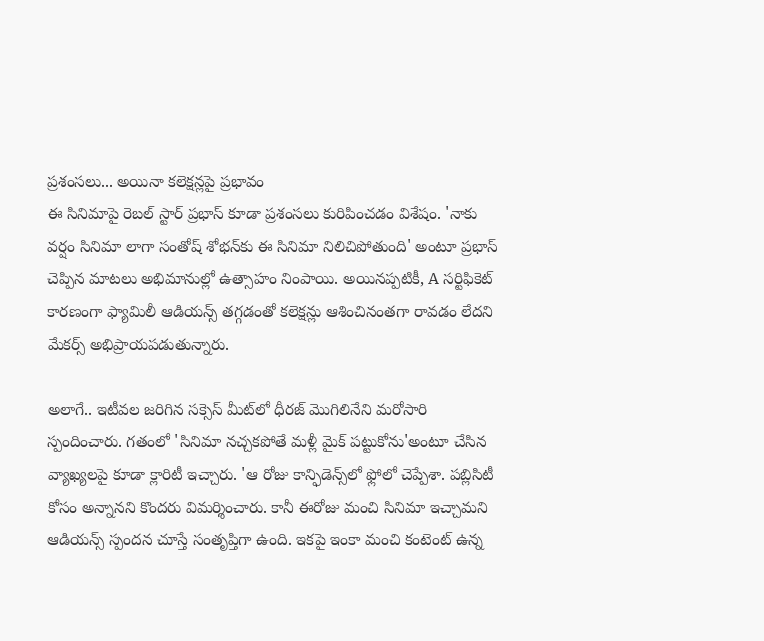ప్రశంసలు... అయినా కలెక్షన్లపై ప్రభావం
ఈ సినిమాపై రెబల్ స్టార్ ప్రభాస్ కూడా ప్రశంసలు కురిపించడం విశేషం. 'నాకు వర్షం సినిమా లాగా సంతోష్ శోభన్‌కు ఈ సినిమా నిలిచిపోతుంది' అంటూ ప్రభాస్ చెప్పిన మాటలు అభిమానుల్లో ఉత్సాహం నింపాయి. అయినప్పటికీ, A సర్టిఫికెట్ కారణంగా ఫ్యామిలీ ఆడియన్స్ తగ్గడంతో కలెక్షన్లు ఆశించినంతగా రావడం లేదని మేకర్స్ అభిప్రాయపడుతున్నారు.

అలాగే.. ఇటీవల జరిగిన సక్సెస్ మీట్‌లో ధీరజ్ మొగిలినేని మరోసారి స్పందించారు. గతంలో 'సినిమా నచ్చకపోతే మళ్లీ మైక్ పట్టుకోను'అంటూ చేసిన వ్యాఖ్యలపై కూడా క్లారిటీ ఇచ్చారు. 'ఆ రోజు కాన్ఫిడెన్స్‌లో ఫ్లోలో చెప్పేశా. పబ్లిసిటీ కోసం అన్నానని కొందరు విమర్శించారు. కానీ ఈరోజు మంచి సినిమా ఇచ్చామని ఆడియన్స్ స్పందన చూస్తే సంతృప్తిగా ఉంది. ఇకపై ఇంకా మంచి కంటెంట్ ఉన్న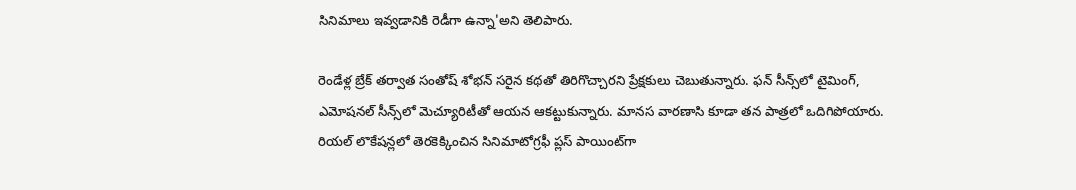సినిమాలు ఇవ్వడానికి రెడీగా ఉన్నా'అని తెలిపారు.

రెండేళ్ల బ్రేక్ తర్వాత సంతోష్ శోభన్ సరైన కథతో తిరిగొచ్చారని ప్రేక్షకులు చెబుతున్నారు. ఫన్ సీన్స్‌లో టైమింగ్, ఎమోషనల్ సీన్స్‌లో మెచ్యూరిటీతో ఆయన ఆకట్టుకున్నారు. మానస వారణాసి కూడా తన పాత్రలో ఒదిగిపోయారు. రియల్ లొకేషన్లలో తెరకెక్కించిన సినిమాటోగ్రఫీ ప్లస్ పాయింట్‌గా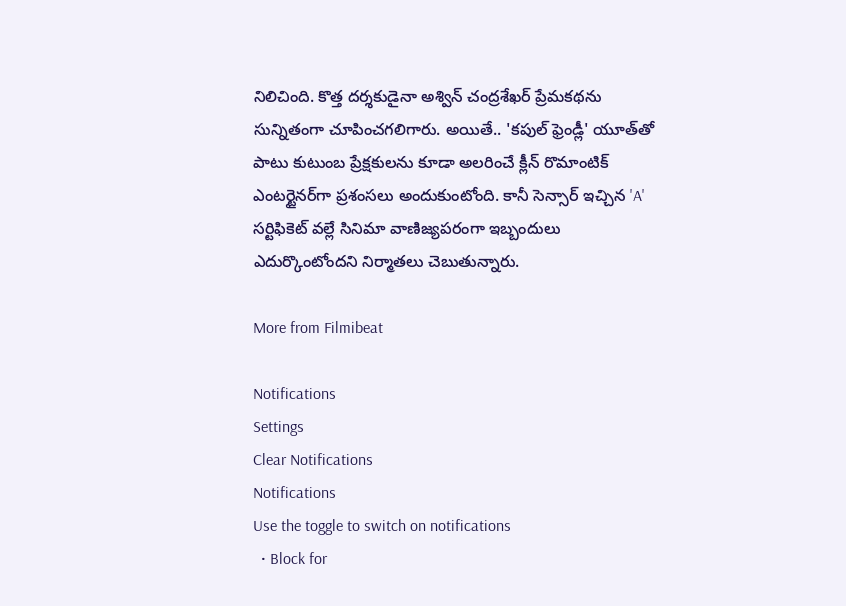నిలిచింది. కొత్త దర్శకుడైనా అశ్విన్ చంద్రశేఖర్ ప్రేమకథను సున్నితంగా చూపించగలిగారు. అయితే.. 'కపుల్ ఫ్రెండ్లీ' యూత్‌తో పాటు కుటుంబ ప్రేక్షకులను కూడా అలరించే క్లీన్ రొమాంటిక్ ఎంటర్టైనర్‌గా ప్రశంసలు అందుకుంటోంది. కానీ సెన్సార్ ఇచ్చిన 'A' సర్టిఫికెట్ వల్లే సినిమా వాణిజ్యపరంగా ఇబ్బందులు ఎదుర్కొంటోందని నిర్మాతలు చెబుతున్నారు.

More from Filmibeat

Notifications
Settings
Clear Notifications
Notifications
Use the toggle to switch on notifications
  • Block for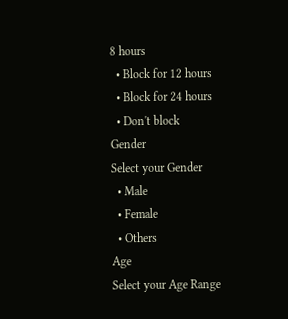8 hours
  • Block for 12 hours
  • Block for 24 hours
  • Don't block
Gender
Select your Gender
  • Male
  • Female
  • Others
Age
Select your Age Range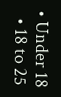• Under 18
  • 18 to 25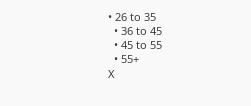• 26 to 35
  • 36 to 45
  • 45 to 55
  • 55+
X